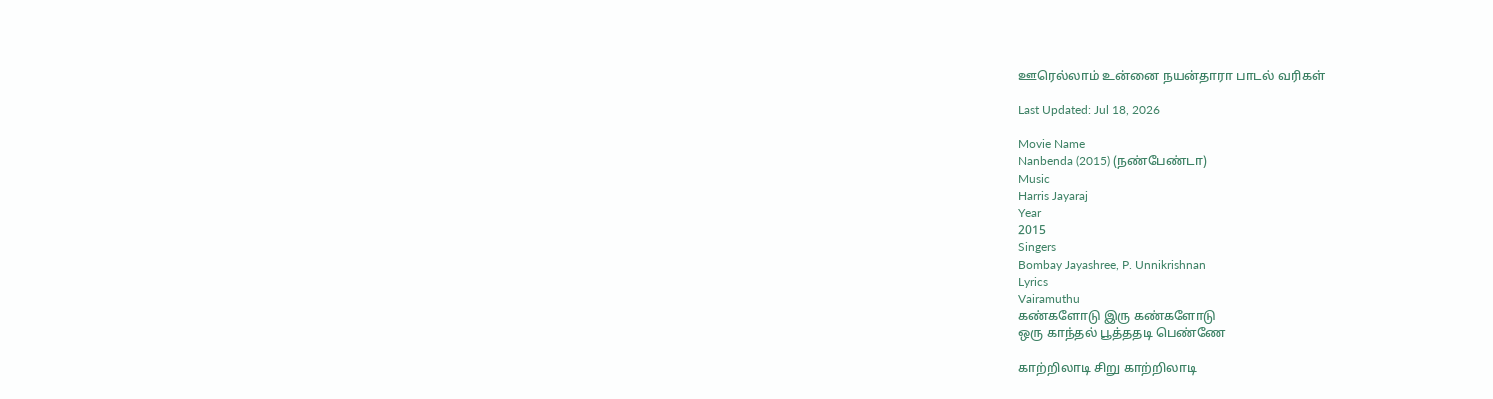ஊரெல்லாம் உன்னை நயன்தாரா பாடல் வரிகள்

Last Updated: Jul 18, 2026

Movie Name
Nanbenda (2015) (நண்பேண்டா)
Music
Harris Jayaraj
Year
2015
Singers
Bombay Jayashree, P. Unnikrishnan
Lyrics
Vairamuthu
கண்களோடு இரு கண்களோடு
ஒரு காந்தல் பூத்ததடி பெண்ணே

காற்றிலாடி சிறு காற்றிலாடி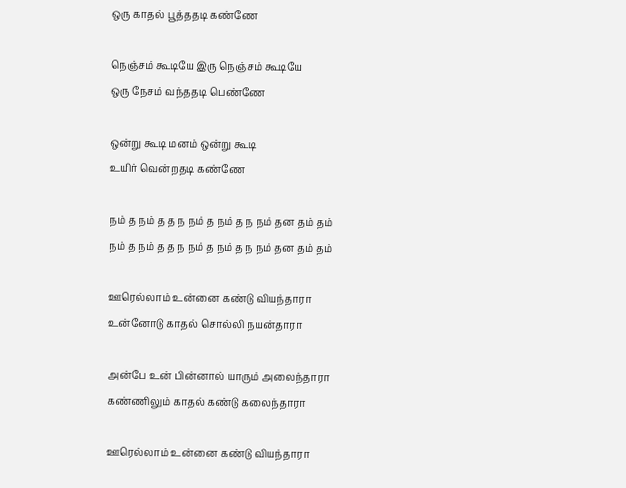ஒரு காதல் பூத்ததடி கண்ணே

நெஞ்சம் கூடியே இரு நெஞ்சம் கூடியே
ஒரு நேசம் வந்ததடி பெண்ணே

ஒன்று கூடி மனம் ஒன்று கூடி
உயிர் வென்றதடி கண்ணே

நம் த நம் த த ந நம் த நம் த ந நம் தன தம் தம்
நம் த நம் த த ந நம் த நம் த ந நம் தன தம் தம்

ஊரெல்லாம் உன்னை கண்டு வியந்தாரா
உன்னோடு காதல் சொல்லி நயன்தாரா

அன்பே உன் பின்னால் யாரும் அலைந்தாரா
கண்ணிலும் காதல் கண்டு கலைந்தாரா

ஊரெல்லாம் உன்னை கண்டு வியந்தாரா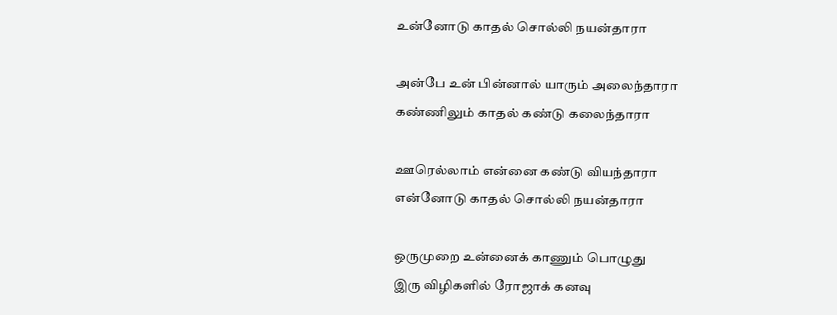உன்னோடு காதல் சொல்லி நயன்தாரா

அன்பே உன் பின்னால் யாரும் அலைந்தாரா
கண்ணிலும் காதல் கண்டு கலைந்தாரா

ஊரெல்லாம் என்னை கண்டு வியந்தாரா
என்னோடு காதல் சொல்லி நயன்தாரா

ஒருமுறை உன்னைக் காணும் பொழுது
இரு விழிகளில் ரோஜாக் கனவு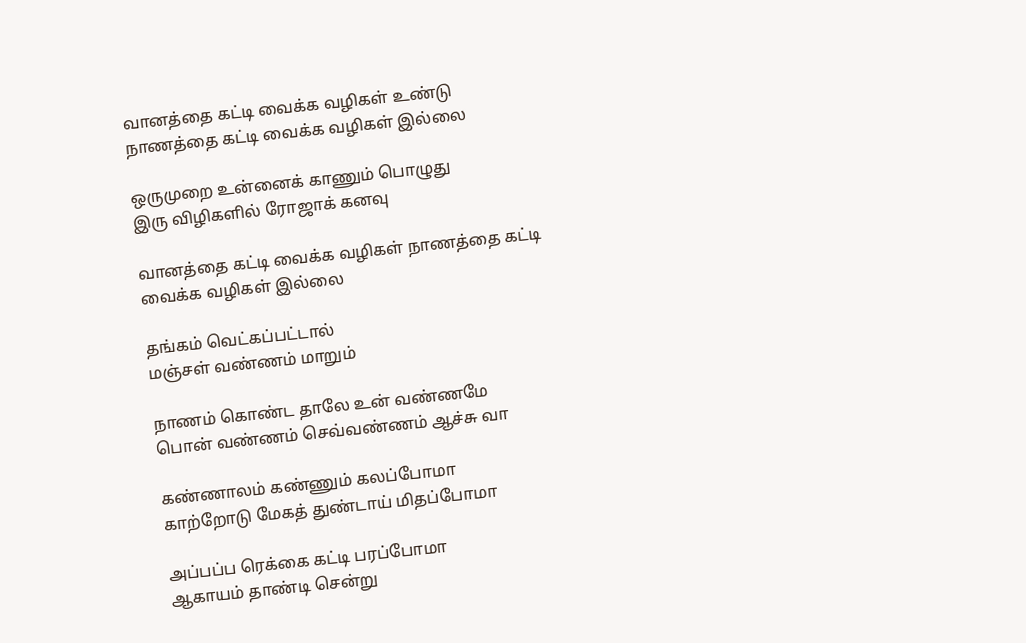வானத்தை கட்டி வைக்க வழிகள் உண்டு
நாணத்தை கட்டி வைக்க வழிகள் இல்லை

ஒருமுறை உன்னைக் காணும் பொழுது
இரு விழிகளில் ரோஜாக் கனவு

வானத்தை கட்டி வைக்க வழிகள் நாணத்தை கட்டி வைக்க வழிகள் இல்லை

தங்கம் வெட்கப்பட்டால்
மஞ்சள் வண்ணம் மாறும்

நாணம் கொண்ட தாலே உன் வண்ணமே
பொன் வண்ணம் செவ்வண்ணம் ஆச்சு வா

கண்ணாலம் கண்ணும் கலப்போமா
காற்றோடு மேகத் துண்டாய் மிதப்போமா

அப்பப்ப ரெக்கை கட்டி பரப்போமா
ஆகாயம் தாண்டி சென்று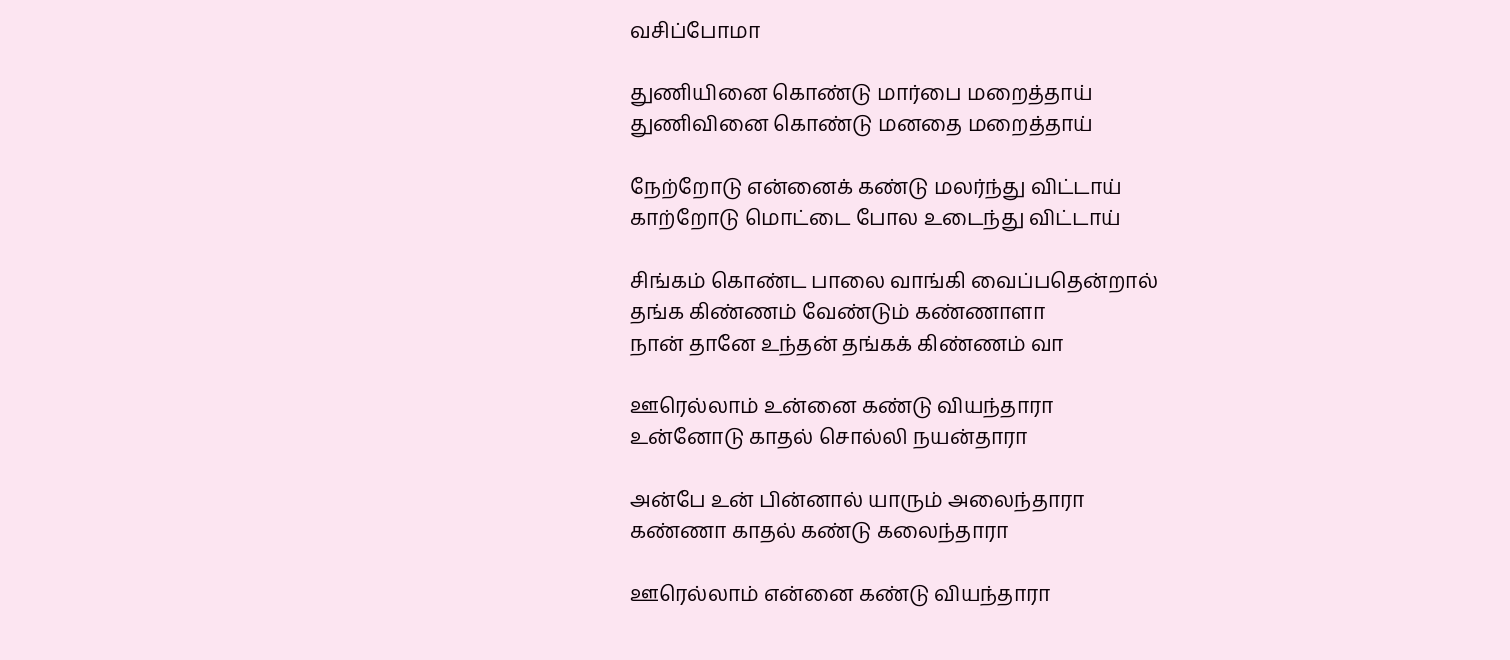வசிப்போமா

துணியினை கொண்டு மார்பை மறைத்தாய்
துணிவினை கொண்டு மனதை மறைத்தாய்

நேற்றோடு என்னைக் கண்டு மலர்ந்து விட்டாய்
காற்றோடு மொட்டை போல உடைந்து விட்டாய்

சிங்கம் கொண்ட பாலை வாங்கி வைப்பதென்றால்
தங்க கிண்ணம் வேண்டும் கண்ணாளா
நான் தானே உந்தன் தங்கக் கிண்ணம் வா

ஊரெல்லாம் உன்னை கண்டு வியந்தாரா
உன்னோடு காதல் சொல்லி நயன்தாரா

அன்பே உன் பின்னால் யாரும் அலைந்தாரா
கண்ணா காதல் கண்டு கலைந்தாரா

ஊரெல்லாம் என்னை கண்டு வியந்தாரா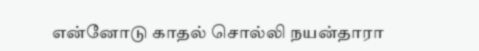என்னோடு காதல் சொல்லி நயன்தாரா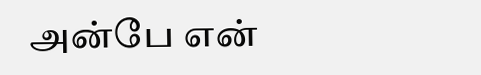அன்பே என்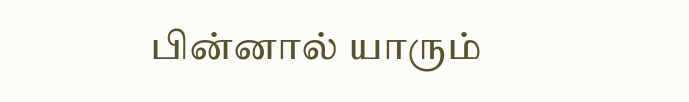பின்னால் யாரும்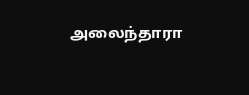அலைந்தாரா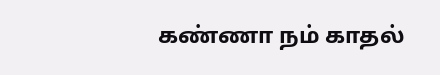கண்ணா நம் காதல்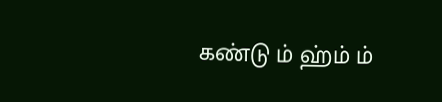கண்டு ம் ஹ்ம் ம்